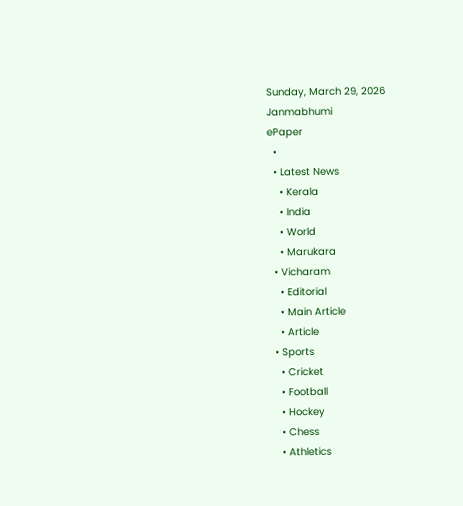Sunday, March 29, 2026
Janmabhumi
ePaper
  •
  • Latest News
    • Kerala
    • India
    • World
    • Marukara
  • Vicharam
    • Editorial
    • Main Article
    • Article
  • Sports
    • Cricket
    • Football
    • Hockey
    • Chess
    • Athletics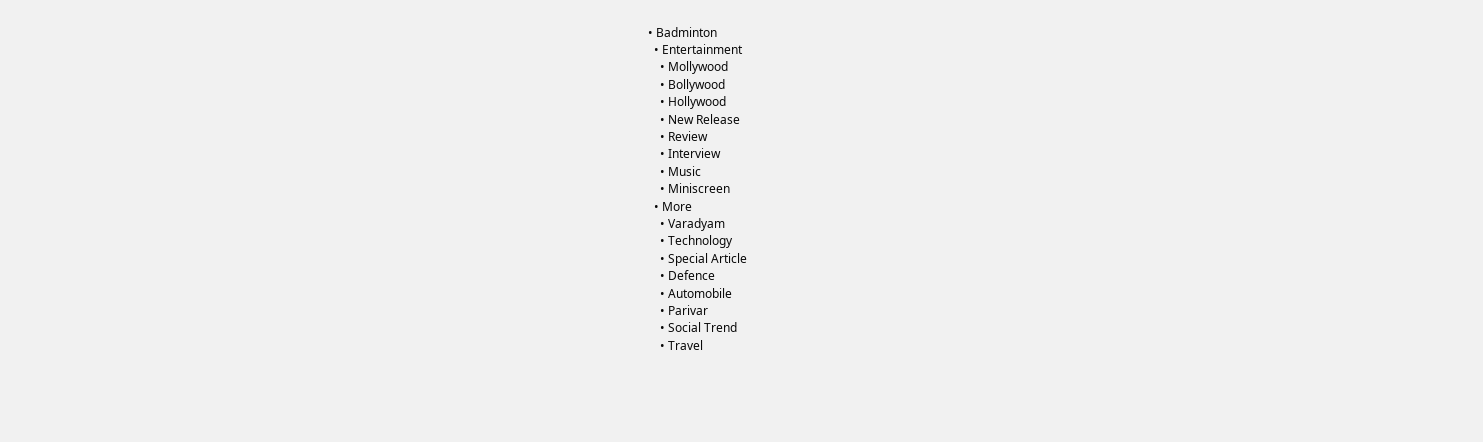• Badminton
  • Entertainment
    • Mollywood
    • Bollywood
    • Hollywood
    • New Release
    • Review
    • Interview
    • Music
    • Miniscreen
  • More
    • Varadyam
    • Technology
    • Special Article
    • Defence
    • Automobile
    • Parivar
    • Social Trend
    • Travel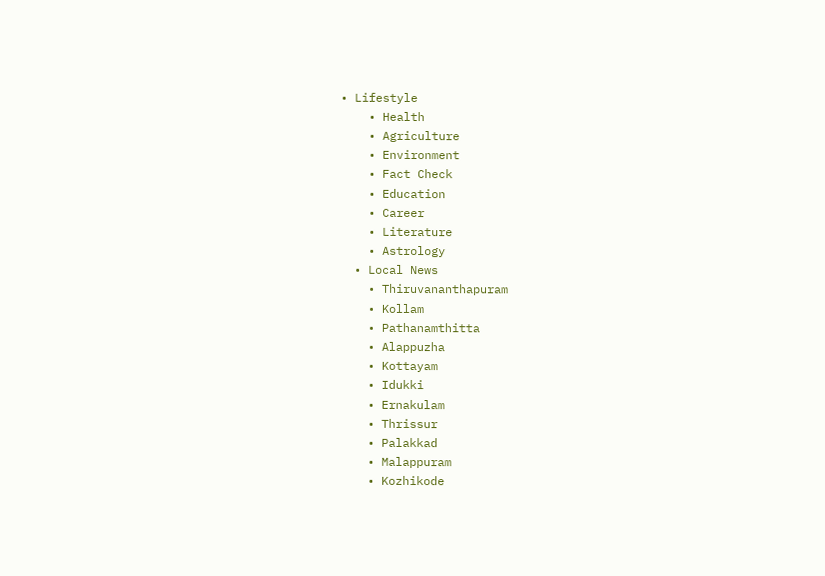• Lifestyle
    • Health
    • Agriculture
    • Environment
    • Fact Check
    • Education
    • Career
    • Literature
    • Astrology
  • Local News
    • Thiruvananthapuram
    • Kollam
    • Pathanamthitta
    • Alappuzha
    • Kottayam
    • Idukki
    • Ernakulam
    • Thrissur
    • Palakkad
    • Malappuram
    • Kozhikode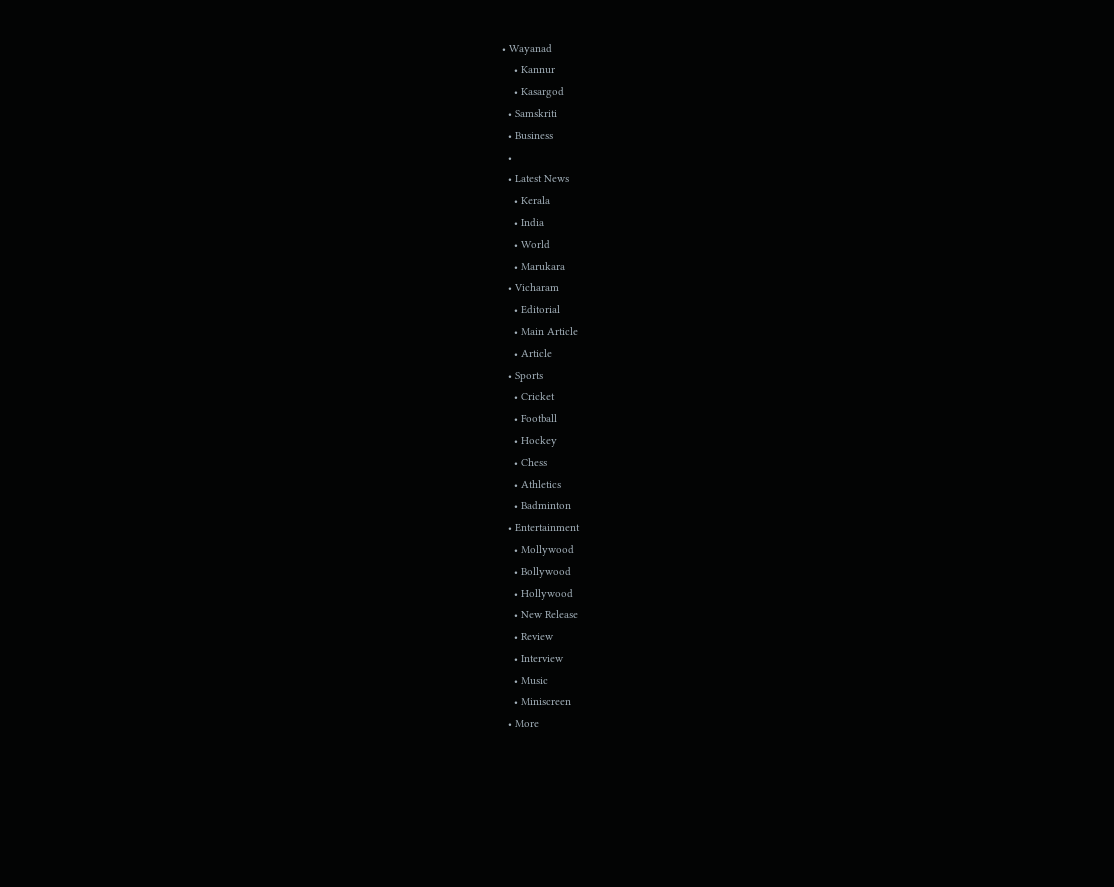• Wayanad
    • Kannur
    • Kasargod
  • Samskriti
  • Business
  •
  • Latest News
    • Kerala
    • India
    • World
    • Marukara
  • Vicharam
    • Editorial
    • Main Article
    • Article
  • Sports
    • Cricket
    • Football
    • Hockey
    • Chess
    • Athletics
    • Badminton
  • Entertainment
    • Mollywood
    • Bollywood
    • Hollywood
    • New Release
    • Review
    • Interview
    • Music
    • Miniscreen
  • More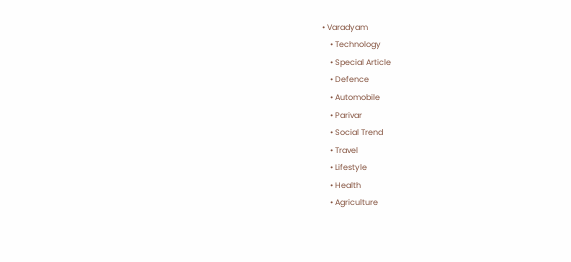• Varadyam
    • Technology
    • Special Article
    • Defence
    • Automobile
    • Parivar
    • Social Trend
    • Travel
    • Lifestyle
    • Health
    • Agriculture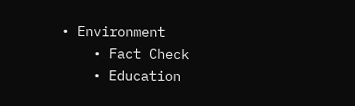• Environment
    • Fact Check
    • Education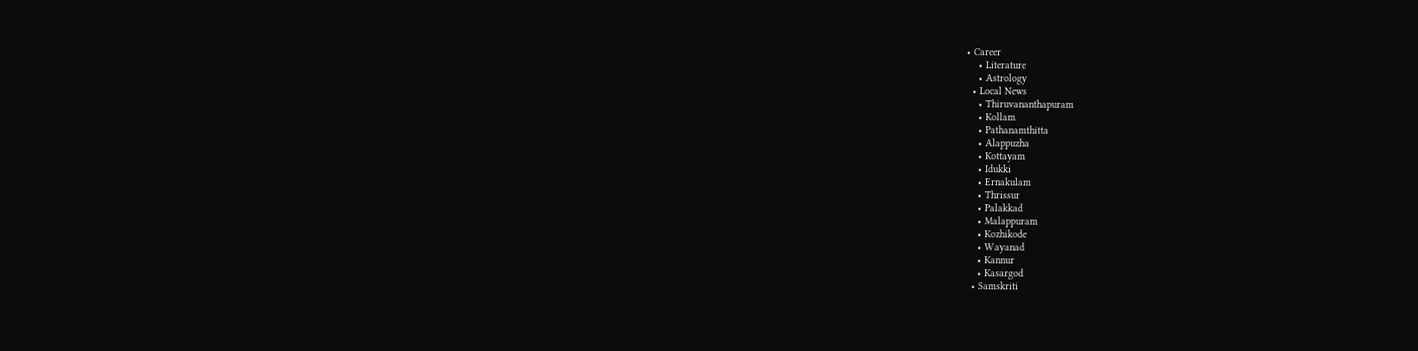• Career
    • Literature
    • Astrology
  • Local News
    • Thiruvananthapuram
    • Kollam
    • Pathanamthitta
    • Alappuzha
    • Kottayam
    • Idukki
    • Ernakulam
    • Thrissur
    • Palakkad
    • Malappuram
    • Kozhikode
    • Wayanad
    • Kannur
    • Kasargod
  • Samskriti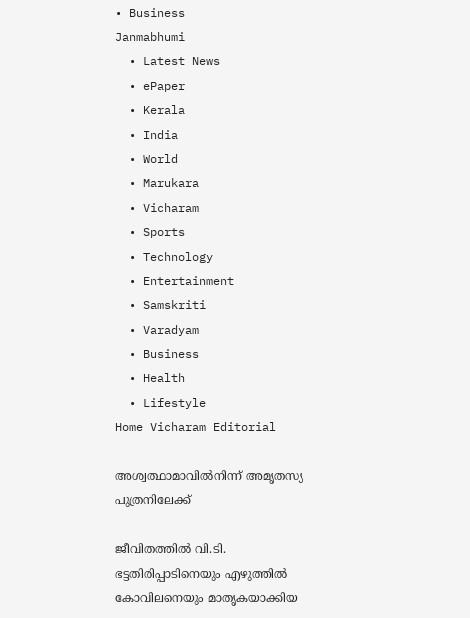• Business
Janmabhumi
  • Latest News
  • ePaper
  • Kerala
  • India
  • World
  • Marukara
  • Vicharam
  • Sports
  • Technology
  • Entertainment
  • Samskriti
  • Varadyam
  • Business
  • Health
  • Lifestyle
Home Vicharam Editorial

അശ്വത്ഥാമാവില്‍നിന്ന് അമൃതസ്യ പുത്രനിലേക്ക്

ജീവിതത്തില്‍ വി.ടി. ഭട്ടതിരിപ്പാടിനെയും എഴുത്തില്‍ കോവിലനെയും മാതൃകയാക്കിയ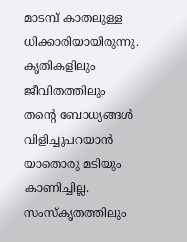മാടമ്പ് കാതലുള്ള ധിക്കാരിയായിരുന്നു. കൃതികളിലും ജീവിതത്തിലും തന്റെ ബോധ്യങ്ങള്‍ വിളിച്ചുപറയാന്‍ യാതൊരു മടിയും കാണിച്ചില്ല. സംസ്‌കൃതത്തിലും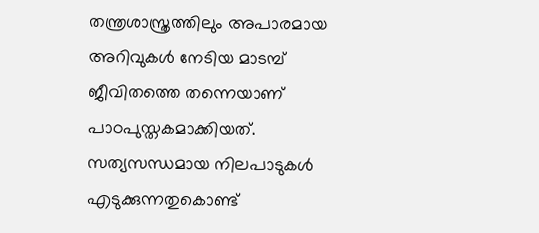തന്ത്രശാസ്ത്രത്തിലും അപാരമായ അറിവുകള്‍ നേടിയ മാടമ്പ് ജീവിതത്തെ തന്നെയാണ് പാഠപുസ്തകമാക്കിയത്. സത്യസന്ധമായ നിലപാടുകള്‍ എടുക്കുന്നതുകൊണ്ട്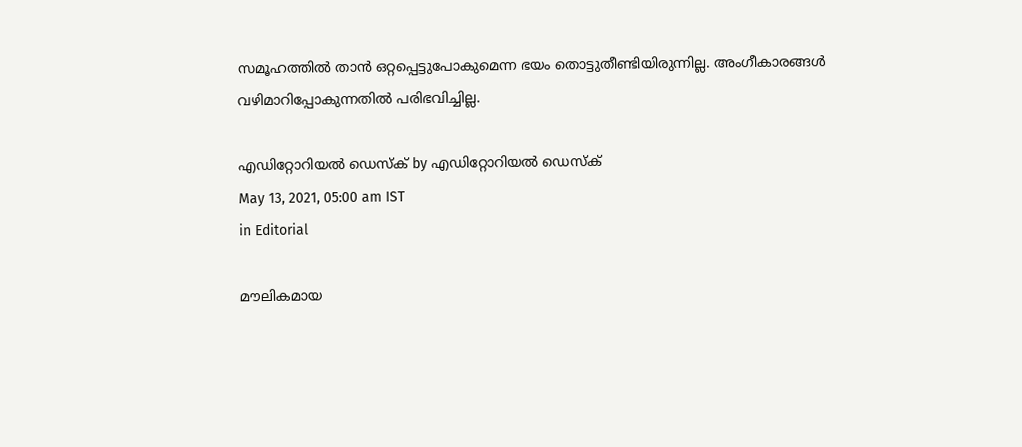സമൂഹത്തില്‍ താന്‍ ഒറ്റപ്പെട്ടുപോകുമെന്ന ഭയം തൊട്ടുതീണ്ടിയിരുന്നില്ല. അംഗീകാരങ്ങള്‍ വഴിമാറിപ്പോകുന്നതില്‍ പരിഭവിച്ചില്ല.

എഡിറ്റോറിയൽ ഡെസ്ക് by എഡിറ്റോറിയൽ ഡെസ്ക്
May 13, 2021, 05:00 am IST
in Editorial

മൗലികമായ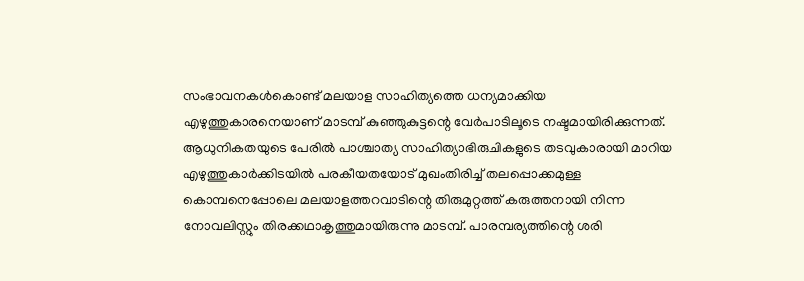സംഭാവനകള്‍കൊണ്ട് മലയാള സാഹിത്യത്തെ ധന്യമാക്കിയ എഴുത്തുകാരനെയാണ് മാടമ്പ് കുഞ്ഞുകുട്ടന്റെ വേര്‍പാടിലൂടെ നഷ്ടമായിരിക്കുന്നത്. ആധുനികതയുടെ പേരില്‍ പാശ്ചാത്യ സാഹിത്യാഭിരുചികളുടെ തടവുകാരായി മാറിയ എഴുത്തുകാര്‍ക്കിടയില്‍ പരകീയതയോട് മുഖംതിരിച്ച് തലപ്പൊക്കമുള്ള കൊമ്പനെപ്പോലെ മലയാളത്തറവാടിന്റെ തിരുമുറ്റത്ത് കരുത്തനായി നിന്ന നോവലിസ്റ്റും തിരക്കഥാകൃത്തുമായിരുന്നു മാടമ്പ്. പാരമ്പര്യത്തിന്റെ ശരി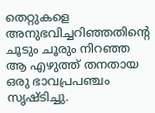തെറ്റുകളെ അനുഭവിച്ചറിഞ്ഞതിന്റെ ചൂടും ചൂരും നിറഞ്ഞ ആ എഴുത്ത് തനതായ ഒരു ഭാവപ്രപഞ്ചം സൃഷ്ടിച്ചു.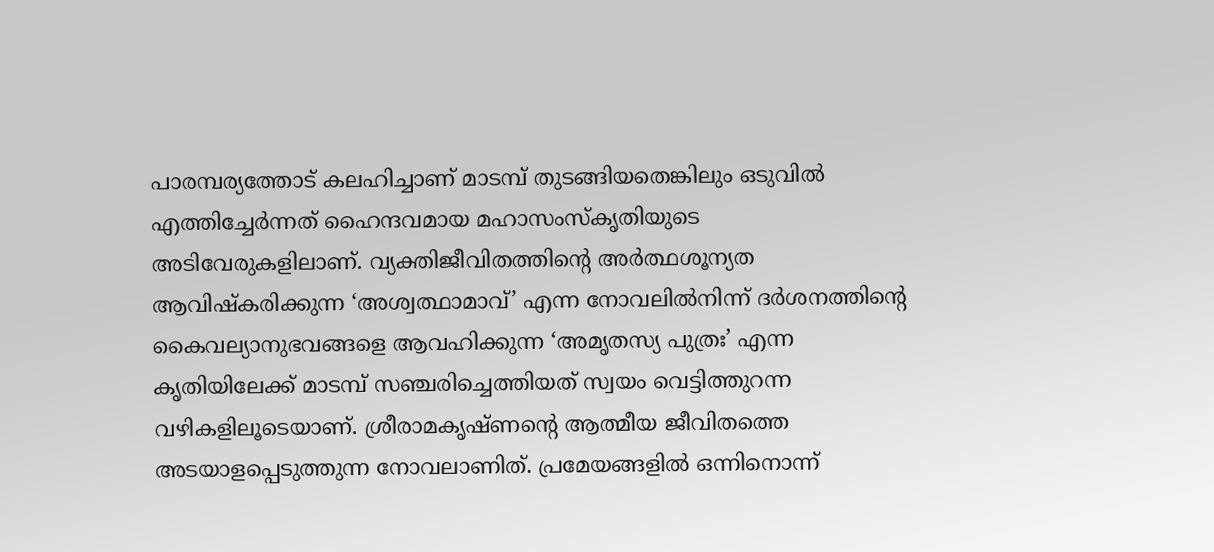പാരമ്പര്യത്തോട് കലഹിച്ചാണ് മാടമ്പ് തുടങ്ങിയതെങ്കിലും ഒടുവില്‍ എത്തിച്ചേര്‍ന്നത് ഹൈന്ദവമായ മഹാസംസ്‌കൃതിയുടെ അടിവേരുകളിലാണ്. വ്യക്തിജീവിതത്തിന്റെ അര്‍ത്ഥശൂന്യത ആവിഷ്‌കരിക്കുന്ന ‘അശ്വത്ഥാമാവ്’ എന്ന നോവലില്‍നിന്ന് ദര്‍ശനത്തിന്റെ കൈവല്യാനുഭവങ്ങളെ ആവഹിക്കുന്ന ‘അമൃതസ്യ പുത്രഃ’ എന്ന കൃതിയിലേക്ക് മാടമ്പ് സഞ്ചരിച്ചെത്തിയത് സ്വയം വെട്ടിത്തുറന്ന വഴികളിലൂടെയാണ്. ശ്രീരാമകൃഷ്ണന്റെ ആത്മീയ ജീവിതത്തെ അടയാളപ്പെടുത്തുന്ന നോവലാണിത്. പ്രമേയങ്ങളില്‍ ഒന്നിനൊന്ന്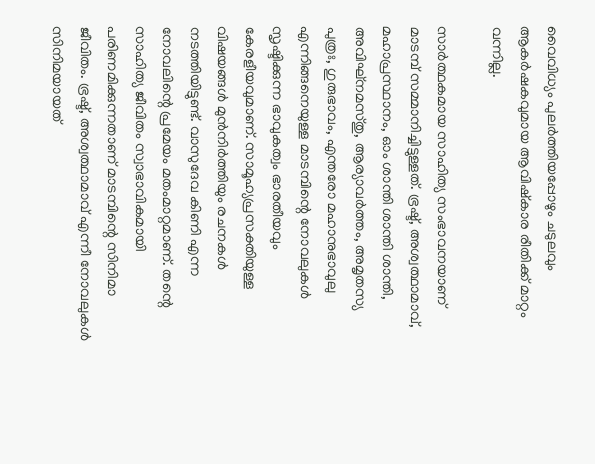വൈവിധ്യം പുലര്‍ത്തിയപ്പോഴും ചടുലവും ആകര്‍ഷകവുമായ ആവിഷ്‌കാര രീതിക്ക് മാറ്റം വന്നില്ല.

സാര്‍ത്ഥകമായ സാഹിത്യ സംഭാവനയാണ് മാടമ്പ് സമ്മാനിച്ചിട്ടുള്ളത്. ഭ്രഷ്ട്, അശ്വത്ഥാമാവ്, മഹാപ്രസ്ഥാനം, ഓം ശാന്തി ശാന്തി ശാന്തി, അവിഘ്‌നമസ്തു, ആര്യാവര്‍ത്തം, അമൃതസ്യ പുത്രഃ, ഗുരുഭാവം, എന്തരോ മഹാനുഭാവുലു എന്നിങ്ങനെയുള്ള മാടമ്പിന്റെ നോവലുകള്‍ സൃഷ്ടിക്കുന്ന ഭാവുകത്വം ഭാരതീയവും കേരളീയവുമാണ്. സാമൂഹ്യപ്രസക്തിയുള്ള വിഷയങ്ങള്‍ മുന്‍നിര്‍ത്തിയും രചനകള്‍ നടത്തിയിട്ടുണ്ട്. വാസുദേവ കിണി എന്ന നോവലിന്റെ പ്രമേയം മതംമാറ്റമാണ്. തന്റെ സാഹിത്യ ജീവിതം സ്വാഭാവികമായി പരിണമിക്കുന്നതാണ് മാടമ്പിന്റെ സിനിമാ ജീവിതം. ഭ്രഷ്ട്, അശ്വത്ഥാമാവ് എന്നീ നോവലുകള്‍ സിനിമയായത്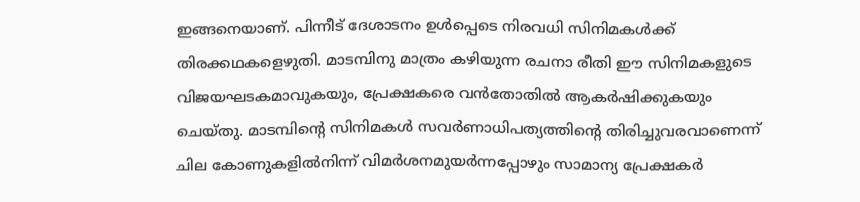ഇങ്ങനെയാണ്. പിന്നീട് ദേശാടനം ഉള്‍പ്പെടെ നിരവധി സിനിമകള്‍ക്ക് തിരക്കഥകളെഴുതി. മാടമ്പിനു മാത്രം കഴിയുന്ന രചനാ രീതി ഈ സിനിമകളുടെ വിജയഘടകമാവുകയും, പ്രേക്ഷകരെ വന്‍തോതില്‍ ആകര്‍ഷിക്കുകയും ചെയ്തു. മാടമ്പിന്റെ സിനിമകള്‍ സവര്‍ണാധിപത്യത്തിന്റെ തിരിച്ചുവരവാണെന്ന് ചില കോണുകളില്‍നിന്ന് വിമര്‍ശനമുയര്‍ന്നപ്പോഴും സാമാന്യ പ്രേക്ഷകര്‍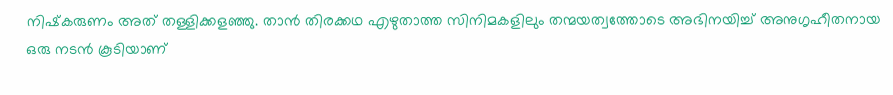നിഷ്‌കരുണം അത് തള്ളിക്കളഞ്ഞു. താന്‍ തിരക്കഥ എഴുതാത്ത സിനിമകളിലും തന്മയത്വത്തോടെ അഭിനയിച്ച് അനുഗൃഹീതനായ ഒരു നടന്‍ കൂടിയാണ്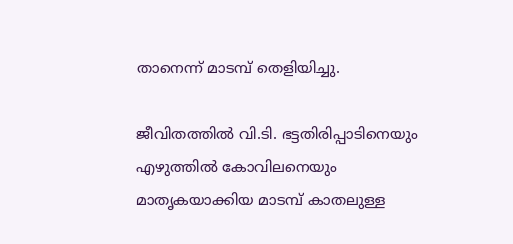താനെന്ന് മാടമ്പ് തെളിയിച്ചു.

ജീവിതത്തില്‍ വി.ടി. ഭട്ടതിരിപ്പാടിനെയും എഴുത്തില്‍ കോവിലനെയും മാതൃകയാക്കിയ മാടമ്പ് കാതലുള്ള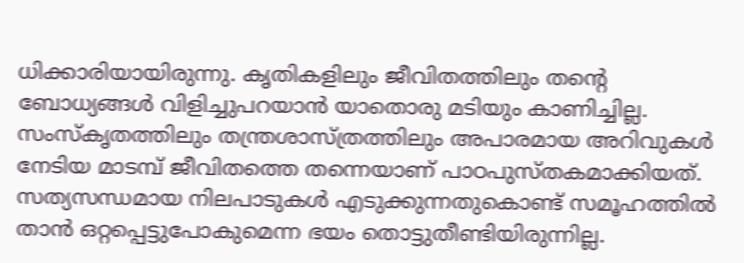ധിക്കാരിയായിരുന്നു. കൃതികളിലും ജീവിതത്തിലും തന്റെ ബോധ്യങ്ങള്‍ വിളിച്ചുപറയാന്‍ യാതൊരു മടിയും കാണിച്ചില്ല. സംസ്‌കൃതത്തിലും തന്ത്രശാസ്ത്രത്തിലും അപാരമായ അറിവുകള്‍ നേടിയ മാടമ്പ് ജീവിതത്തെ തന്നെയാണ് പാഠപുസ്തകമാക്കിയത്. സത്യസന്ധമായ നിലപാടുകള്‍ എടുക്കുന്നതുകൊണ്ട് സമൂഹത്തില്‍ താന്‍ ഒറ്റപ്പെട്ടുപോകുമെന്ന ഭയം തൊട്ടുതീണ്ടിയിരുന്നില്ല.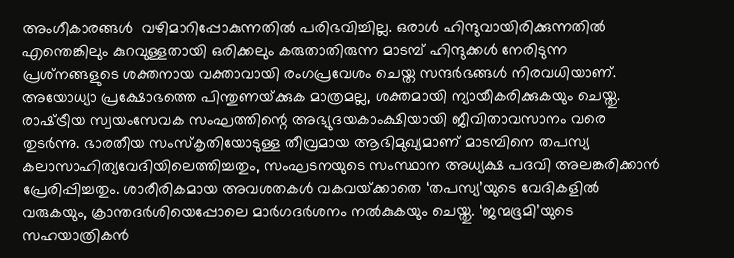അംഗീകാരങ്ങള്‍  വഴിമാറിപ്പോകുന്നതില്‍ പരിഭവിച്ചില്ല. ഒരാള്‍ ഹിന്ദുവായിരിക്കുന്നതില്‍ എന്തെങ്കിലും കുറവുള്ളതായി ഒരിക്കലും കരുതാതിരുന്ന മാടമ്പ് ഹിന്ദുക്കള്‍ നേരിടുന്ന പ്രശ്‌നങ്ങളുടെ ശക്തനായ വക്താവായി രംഗപ്രവേശം ചെയ്ത സന്ദര്‍ഭങ്ങള്‍ നിരവധിയാണ്. അയോധ്യാ പ്രക്ഷോഭത്തെ പിന്തുണയ്‌ക്കുക മാത്രമല്ല, ശക്തമായി ന്യായീകരിക്കുകയും ചെയ്തു. രാഷ്‌ട്രീയ സ്വയംസേവക സംഘത്തിന്റെ അഭ്യുദയകാംക്ഷിയായി ജീവിതാവസാനം വരെ  തുടര്‍ന്നു. ഭാരതീയ സംസ്‌കൃതിയോടുള്ള തീവ്രമായ ആഭിമുഖ്യമാണ് മാടമ്പിനെ തപസ്യ കലാസാഹിത്യവേദിയിലെത്തിച്ചതും, സംഘടനയുടെ സംസ്ഥാന അധ്യക്ഷ പദവി അലങ്കരിക്കാന്‍ പ്രേരിപ്പിച്ചതും. ശാരീരികമായ അവശതകള്‍ വകവയ്‌ക്കാതെ ‘തപസ്യ’യുടെ വേദികളില്‍ വരുകയും, ക്രാന്തദര്‍ശിയെപ്പോലെ മാര്‍ഗദര്‍ശനം നല്‍കുകയും ചെയ്തു. ‘ജന്മഭൂമി’യുടെ സഹയാത്രികന്‍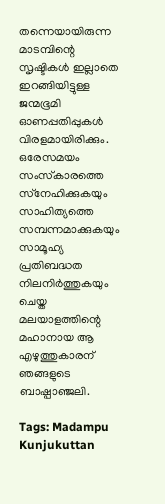തന്നെയായിരുന്ന മാടമ്പിന്റെ സൃഷ്ടികള്‍ ഇല്ലാതെ ഇറങ്ങിയിട്ടുള്ള ജന്മഭൂമി ഓണപ്പതിപ്പുകള്‍ വിരളമായിരിക്കും. ഒരേസമയം സംസ്‌കാരത്തെ സ്‌നേഹിക്കുകയും സാഹിത്യത്തെ സമ്പന്നമാക്കുകയും സാമൂഹ്യ പ്രതിബദ്ധത നിലനിര്‍ത്തുകയും ചെയ്ത മലയാളത്തിന്റെ മഹാനായ ആ എഴുത്തുകാരന് ഞങ്ങളുടെ ബാഷ്പാഞ്ജലി.

Tags: Madampu Kunjukuttan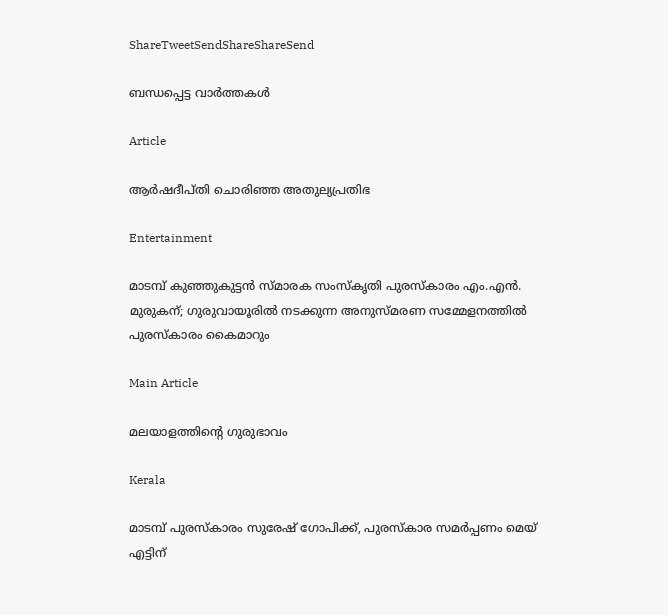ShareTweetSendShareShareSend

ബന്ധപ്പെട്ട വാര്‍ത്തകള്‍

Article

ആര്‍ഷദീപ്തി ചൊരിഞ്ഞ അതുല്യപ്രതിഭ

Entertainment

മാടമ്പ് കുഞ്ഞുകുട്ടന്‍ സ്മാരക സംസ്‌കൃതി പുരസ്‌കാരം എം.എന്‍. മുരുകന്; ഗുരുവായൂരില്‍ നടക്കുന്ന അനുസ്മരണ സമ്മേളനത്തില്‍ പുരസ്‌കാരം കൈമാറും

Main Article

മലയാളത്തിന്റെ ഗുരുഭാവം

Kerala

മാടമ്പ് പുരസ്‌കാരം സുരേഷ് ഗോപിക്ക്, പുരസ്കാര സമർപ്പണം മെയ് എട്ടിന്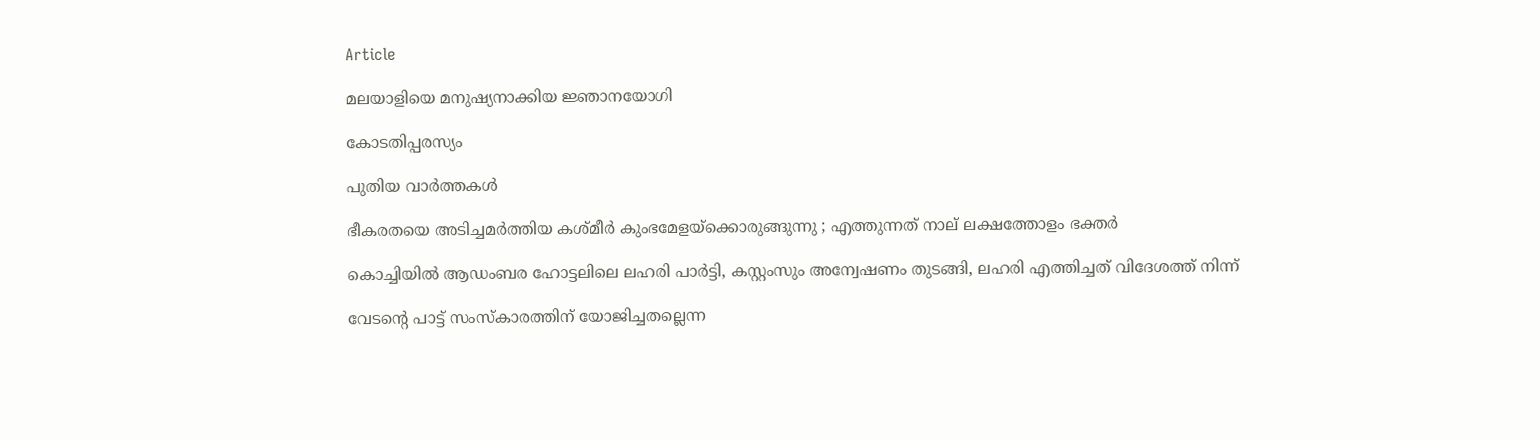Article

മലയാളിയെ മനുഷ്യനാക്കിയ ജ്ഞാനയോഗി

കോടതിപ്പരസ്യം

പുതിയ വാര്‍ത്തകള്‍

ഭീകരതയെ അടിച്ചമർത്തിയ കശ്മീർ കുംഭമേളയ്‌ക്കൊരുങ്ങുന്നു ; എത്തുന്നത് നാല് ലക്ഷത്തോളം ഭക്തർ

കൊച്ചിയില്‍ ആഡംബര ഹോട്ടലിലെ ലഹരി പാര്‍ട്ടി, കസ്റ്റംസും അന്വേഷണം തുടങ്ങി, ലഹരി എത്തിച്ചത് വിദേശത്ത് നിന്ന്

വേടന്റെ പാട്ട് സംസ്കാരത്തിന് യോജിച്ചതല്ലെന്ന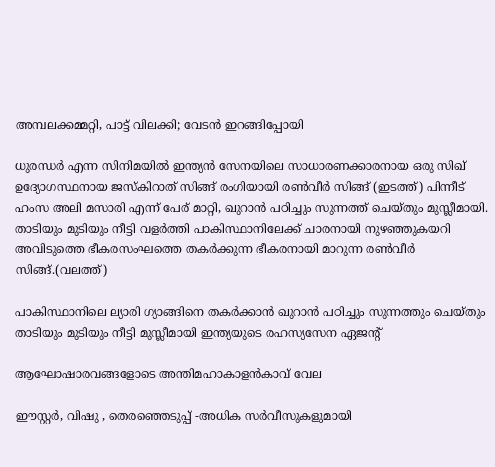അമ്പലക്കമ്മറ്റി, പാട്ട് വിലക്കി; വേടന്‍ ഇറങ്ങിപ്പോയി

ധുരന്ധര്‍ എന്ന സിനിമയില്‍ ഇന്ത്യന്‍ സേനയിലെ സാധാരണക്കാരനായ ഒരു സിഖ് ഉദ്യോഗസ്ഥനായ ജസ്കിറാത് സിങ്ങ് രംഗിയായി രണ്‍വീര്‍ സിങ്ങ് (ഇടത്ത്) പിന്നീട് ഹംസ അലി മസാരി എന്ന് പേര് മാറ്റി, ഖുറാന്‍ പഠിച്ചും സുന്നത്ത് ചെയ്തും മുസ്ലീമായി. താടിയും മുടിയും നീട്ടി വളര്‍ത്തി പാകിസ്ഥാനിലേക്ക് ചാരനായി നുഴഞ്ഞുകയറി അവിടുത്തെ ഭീകരസംഘത്തെ തകര്‍ക്കുന്ന ഭീകരനായി മാറുന്ന രണ്‍വീര്‍ സിങ്ങ്.(വലത്ത്)

പാകിസ്ഥാനിലെ ല്യാരി ഗ്യാങ്ങിനെ തകര്‍ക്കാന്‍ ഖുറാന്‍ പഠിച്ചും സുന്നത്തും ചെയ്തും താടിയും മുടിയും നീട്ടി മുസ്ലീമായി ഇന്ത്യയുടെ രഹസ്യസേന ഏജന്‍റ്

ആഘോഷാരവങ്ങളോടെ അന്തിമഹാകാളന്‍കാവ് വേല

ഈസ്റ്റര്‍, വിഷു , തെരഞ്ഞെടുപ്പ് -അധിക സര്‍വീസുകളുമായി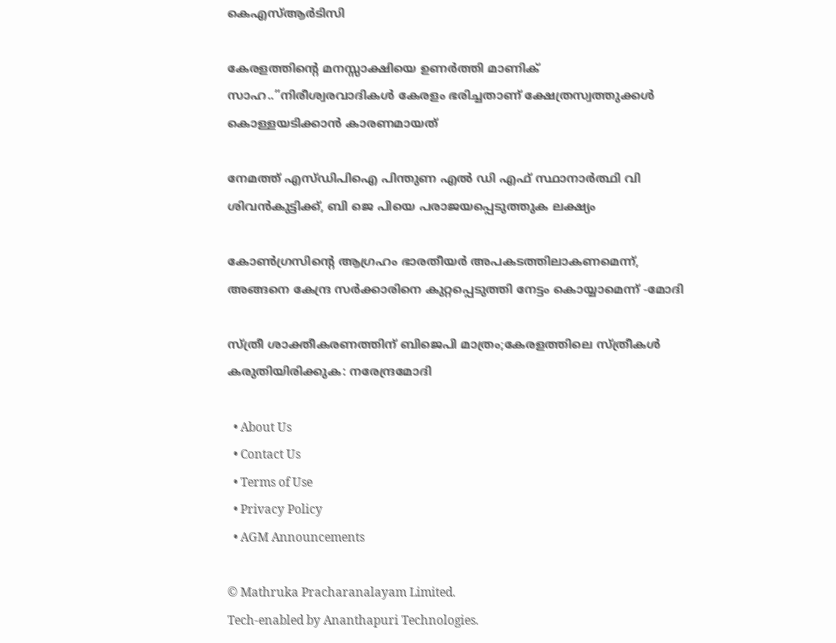കെഎസ്ആര്‍ടിസി

കേരളത്തിന്റെ മനസ്സാക്ഷിയെ ഉണര്‍ത്തി മാണിക് സാഹ..”നിരീശ്വരവാദികള്‍ കേരളം ഭരിച്ചതാണ് ക്ഷേത്രസ്വത്തുക്കള്‍ കൊള്ളയടിക്കാന്‍ കാരണമായത്

നേമത്ത് എസ്ഡിപിഐ പിന്തുണ എല്‍ ഡി എഫ് സ്ഥാനാര്‍ത്ഥി വി ശിവന്‍കുട്ടിക്ക്, ബി ജെ പിയെ പരാജയപ്പെടുത്തുക ലക്ഷ്യം

കോണ്‍ഗ്രസിന്റെ ആഗ്രഹം ഭാരതീയര്‍ അപകടത്തിലാകണമെന്ന്, അങ്ങനെ കേന്ദ്ര സര്‍ക്കാരിനെ കുറ്റപ്പെടുത്തി നേട്ടം കൊയ്യാമെന്ന് -മോദി

സ്ത്രീ ശാക്തീകരണത്തിന് ബിജെപി മാത്രം;കേരളത്തിലെ സ്ത്രീകള്‍ കരുതിയിരിക്കുക: നരേന്ദ്രമോദി

  • About Us
  • Contact Us
  • Terms of Use
  • Privacy Policy
  • AGM Announcements

© Mathruka Pracharanalayam Limited.
Tech-enabled by Ananthapuri Technologies.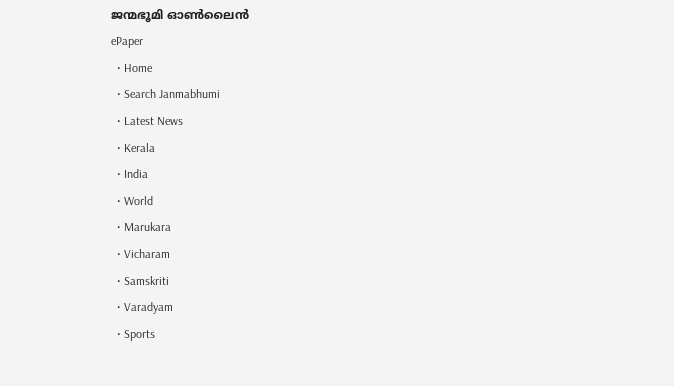ജന്മഭൂമി ഓണ്‍ലൈന്‍
ePaper
  • Home
  • Search Janmabhumi
  • Latest News
  • Kerala
  • India
  • World
  • Marukara
  • Vicharam
  • Samskriti
  • Varadyam
  • Sports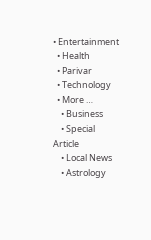• Entertainment
  • Health
  • Parivar
  • Technology
  • More …
    • Business
    • Special Article
    • Local News
    • Astrology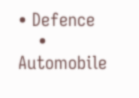• Defence
    • Automobile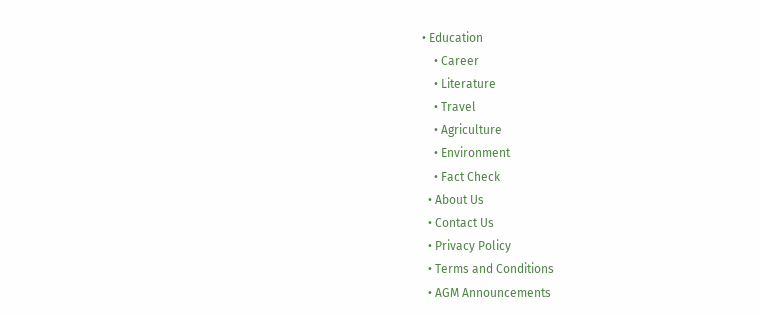• Education
    • Career
    • Literature
    • Travel
    • Agriculture
    • Environment
    • Fact Check
  • About Us
  • Contact Us
  • Privacy Policy
  • Terms and Conditions
  • AGM Announcements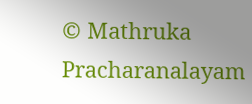© Mathruka Pracharanalayam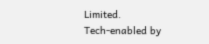Limited.
Tech-enabled by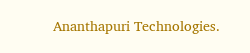Ananthapuri Technologies.